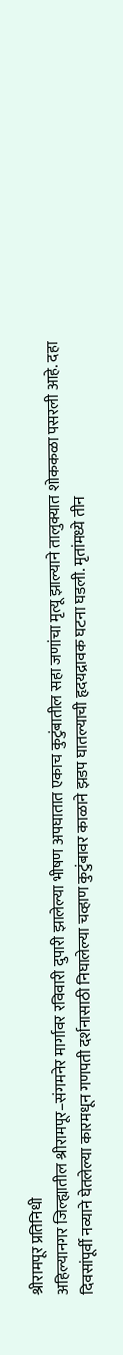श्रीरामपूर प्रतिनिधी
अहिल्यानगर जिल्ह्यातील श्रीरामपूर–संगमनेर मार्गावर रविवारी दुपारी झालेल्या भीषण अपघातात एकाच कुटुंबातील सहा जणांचा मृत्यू झाल्याने तालुक्यात शोककळा पसरली आहे. दहा दिवसांपूर्वी नव्याने घेतलेल्या कारमधून गणपती दर्शनासाठी निघालेल्या चव्हाण कुटुंबावर काळाने झडप घातल्याची हृदयद्रावक घटना घडली. मृतांमध्ये तीन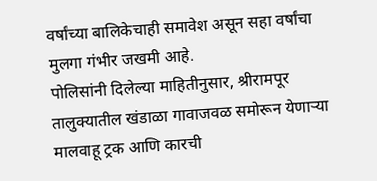वर्षांच्या बालिकेचाही समावेश असून सहा वर्षांचा मुलगा गंभीर जखमी आहे.
पोलिसांनी दिलेल्या माहितीनुसार, श्रीरामपूर तालुक्यातील खंडाळा गावाजवळ समोरून येणाऱ्या मालवाहू ट्रक आणि कारची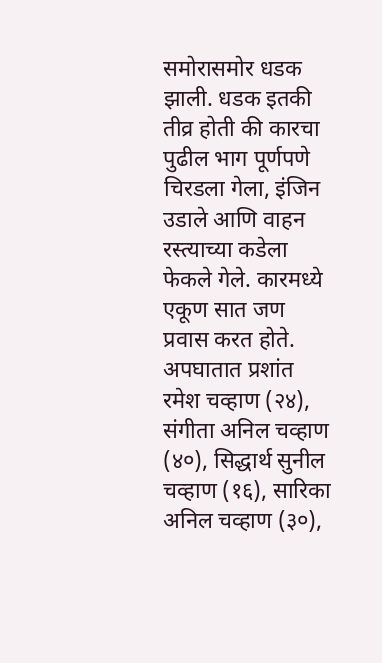समोरासमोर धडक झाली. धडक इतकी तीव्र होती की कारचा पुढील भाग पूर्णपणे चिरडला गेला, इंजिन उडाले आणि वाहन रस्त्याच्या कडेला फेकले गेले. कारमध्ये एकूण सात जण प्रवास करत होते.
अपघातात प्रशांत रमेश चव्हाण (२४), संगीता अनिल चव्हाण (४०), सिद्धार्थ सुनील चव्हाण (१६), सारिका अनिल चव्हाण (३०),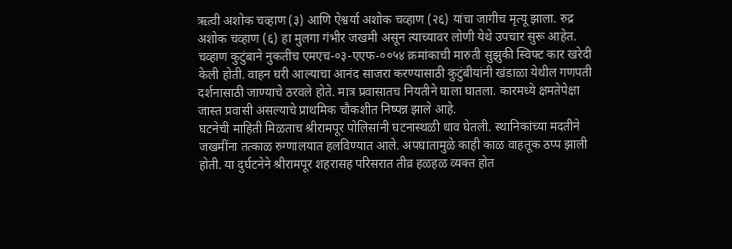ऋत्वी अशोक चव्हाण (३) आणि ऐश्वर्या अशोक चव्हाण (२६) यांचा जागीच मृत्यू झाला. रुद्र अशोक चव्हाण (६) हा मुलगा गंभीर जखमी असून त्याच्यावर लोणी येथे उपचार सुरू आहेत.
चव्हाण कुटुंबाने नुकतीच एमएच-०३-एएफ-००५४ क्रमांकाची मारुती सुझुकी स्विफ्ट कार खरेदी केली होती. वाहन घरी आल्याचा आनंद साजरा करण्यासाठी कुटुंबीयांनी खंडाळा येथील गणपती दर्शनासाठी जाण्याचे ठरवले होते. मात्र प्रवासातच नियतीने घाला घातला. कारमध्ये क्षमतेपेक्षा जास्त प्रवासी असल्याचे प्राथमिक चौकशीत निष्पन्न झाले आहे.
घटनेची माहिती मिळताच श्रीरामपूर पोलिसांनी घटनास्थळी धाव घेतली. स्थानिकांच्या मदतीने जखमींना तत्काळ रुग्णालयात हलविण्यात आले. अपघातामुळे काही काळ वाहतूक ठप्प झाली होती. या दुर्घटनेने श्रीरामपूर शहरासह परिसरात तीव्र हळहळ व्यक्त होत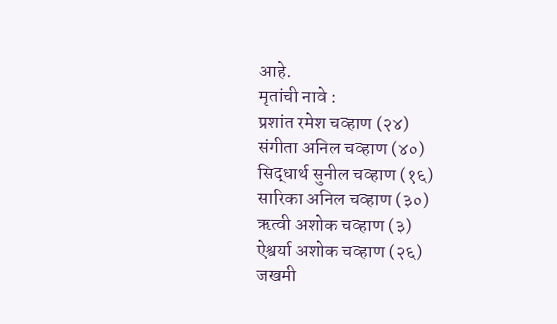आहे.
मृतांची नावे :
प्रशांत रमेश चव्हाण (२४)
संगीता अनिल चव्हाण (४०)
सिद्धार्थ सुनील चव्हाण (१६)
सारिका अनिल चव्हाण (३०)
ऋत्वी अशोक चव्हाण (३)
ऐश्वर्या अशोक चव्हाण (२६)
जखमी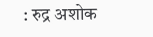: रुद्र अशोक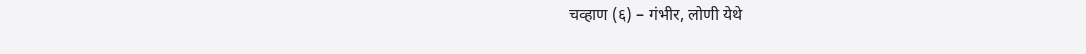चव्हाण (६) – गंभीर, लोणी येथे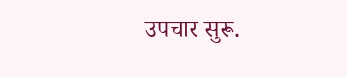उपचार सुरू.